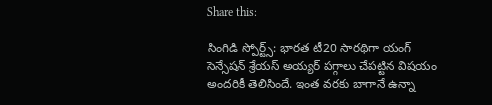Share this:

సింగిడి స్పోర్ట్స్: భారత టీ20 సారథిగా యంగ్ సెన్సేషన్ శ్రేయస్ అయ్యర్ పగ్గాలు చేపట్టిన విషయం అందరికీ తెలిసిందే. ఇంత వరకు బాగానే ఉన్నా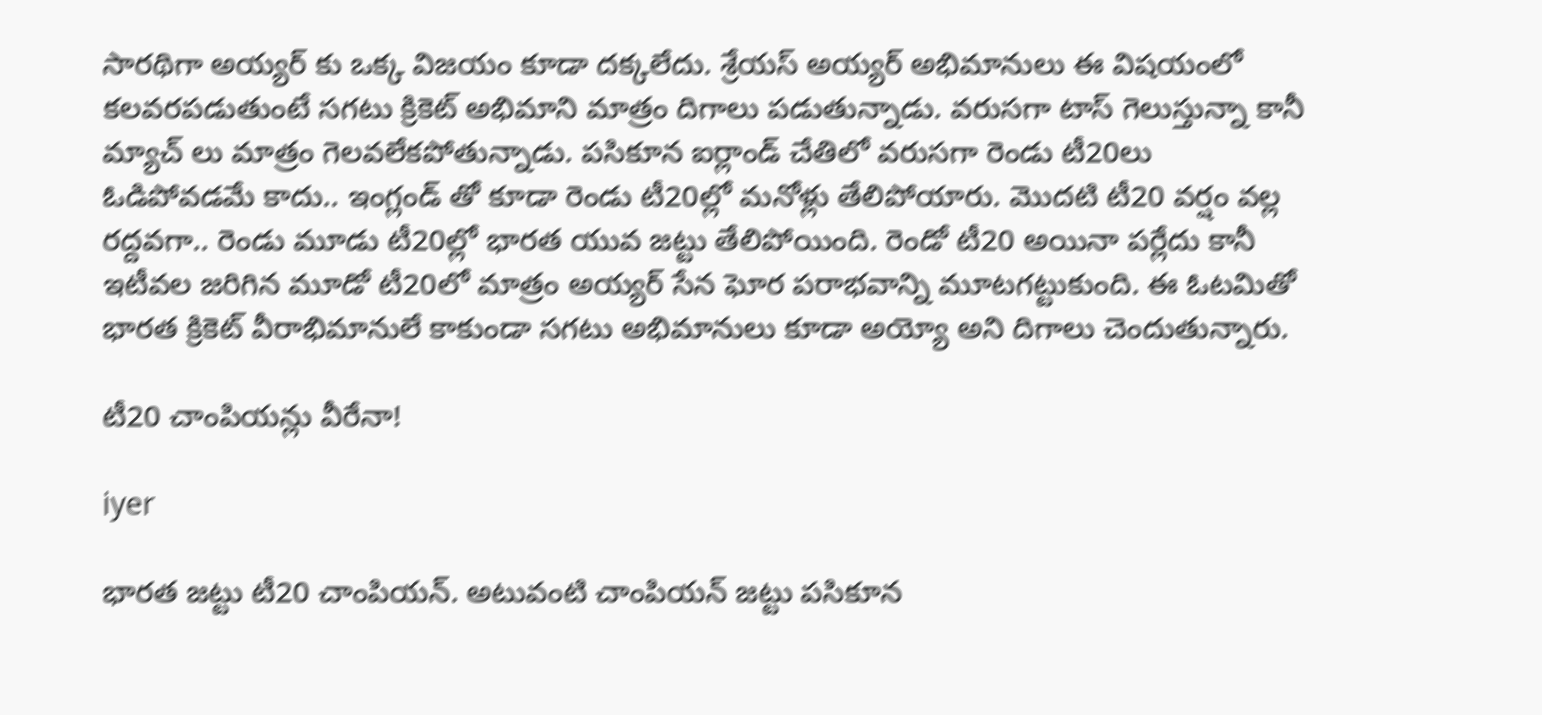సారథిగా అయ్యర్ కు ఒక్క విజయం కూడా దక్కలేదు. శ్రేయస్ అయ్యర్ అభిమానులు ఈ విషయంలో కలవరపడుతుంటే సగటు క్రికెట్ అభిమాని మాత్రం దిగాలు పడుతున్నాడు. వరుసగా టాస్ గెలుస్తున్నా కానీ మ్యాచ్ లు మాత్రం గెలవలేకపోతున్నాడు. పసికూన ఐర్లాండ్ చేతిలో వరుసగా రెండు టీ20లు ఓడిపోవడమే కాదు.. ఇంగ్లండ్ తో కూడా రెండు టీ20ల్లో మనోళ్లు తేలిపోయారు. మొదటి టీ20 వర్షం వల్ల రద్దవగా.. రెండు మూడు టీ20ల్లో భారత యువ జట్టు తేలిపోయింది. రెండో టీ20 అయినా పర్లేదు కానీ ఇటీవల జరిగిన మూడో టీ20లో మాత్రం అయ్యర్ సేన ఘోర పరాభవాన్ని మూటగట్టుకుంది. ఈ ఓటమితో భారత క్రికెట్ వీరాభిమానులే కాకుండా సగటు అభిమానులు కూడా అయ్యో అని దిగాలు చెందుతున్నారు.

టీ20 చాంపియన్లు వీరేనా!

iyer

భారత జట్టు టీ20 చాంపియన్. అటువంటి చాంపియన్ జట్టు పసికూన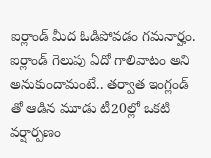ఐర్లాండ్ మీద ఓడిపోవడం గమనార్హం. ఐర్లాండ్ గెలుపు ఏదో గాలివాటం అని అనుకుందామంటే.. తర్వాత ఇంగ్లండ్ తో ఆడిన మూడు టీ20ల్లో ఒకటి వర్షార్పణం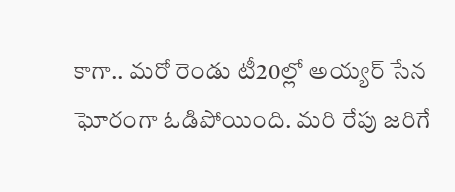కాగా.. మరో రెండు టీ20ల్లో అయ్యర్ సేన ఘోరంగా ఓడిపోయింది. మరి రేపు జరిగే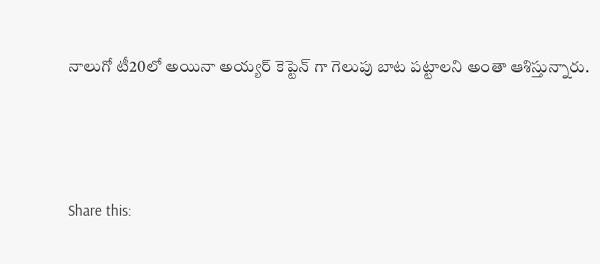నాలుగో టీ20లో అయినా అయ్యర్ కెప్టెన్ గా గెలుపు బాట పట్టాలని అంతా ఆశిస్తున్నారు.



Share this: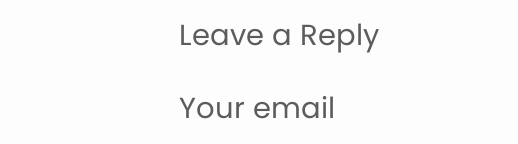Leave a Reply

Your email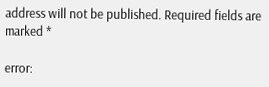address will not be published. Required fields are marked *

error: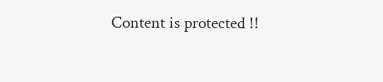Content is protected !!